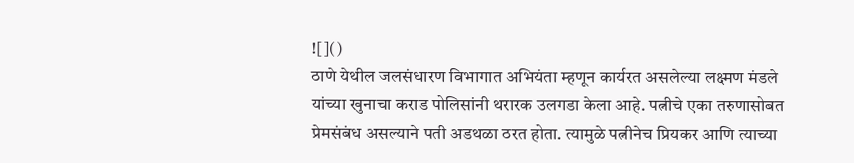![]()
ठाणे येथील जलसंधारण विभागात अभियंता म्हणून कार्यरत असलेल्या लक्ष्मण मंडले यांच्या खुनाचा कराड पोलिसांनी थरारक उलगडा केला आहे. पत्नीचे एका तरुणासोबत प्रेमसंबंध असल्याने पती अडथळा ठरत होता. त्यामुळे पत्नीनेच प्रियकर आणि त्याच्या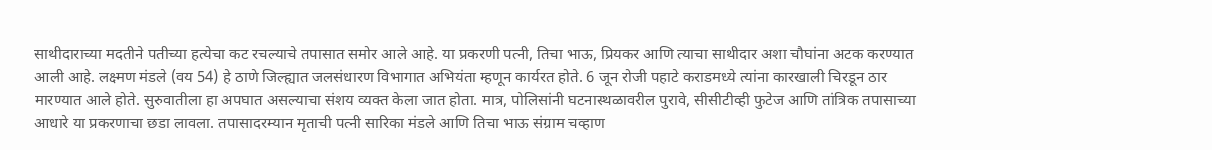साथीदाराच्या मदतीने पतीच्या हत्येचा कट रचल्याचे तपासात समोर आले आहे. या प्रकरणी पत्नी, तिचा भाऊ, प्रियकर आणि त्याचा साथीदार अशा चौघांना अटक करण्यात आली आहे. लक्ष्मण मंडले (वय 54) हे ठाणे जिल्ह्यात जलसंधारण विभागात अभियंता म्हणून कार्यरत होते. 6 जून रोजी पहाटे कराडमध्ये त्यांना कारखाली चिरडून ठार मारण्यात आले होते. सुरुवातीला हा अपघात असल्याचा संशय व्यक्त केला जात होता. मात्र, पोलिसांनी घटनास्थळावरील पुरावे, सीसीटीव्ही फुटेज आणि तांत्रिक तपासाच्या आधारे या प्रकरणाचा छडा लावला. तपासादरम्यान मृताची पत्नी सारिका मंडले आणि तिचा भाऊ संग्राम चव्हाण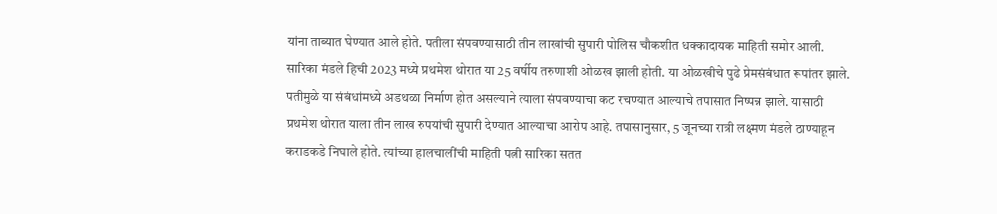यांना ताब्यात घेण्यात आले होते. पतीला संपवण्यासाठी तीन लाखांची सुपारी पोलिस चौकशीत धक्कादायक माहिती समोर आली. सारिका मंडले हिची 2023 मध्ये प्रथमेश थोरात या 25 वर्षीय तरुणाशी ओळख झाली होती. या ओळखीचे पुढे प्रेमसंबंधात रूपांतर झाले. पतीमुळे या संबंधांमध्ये अडथळा निर्माण होत असल्याने त्याला संपवण्याचा कट रचण्यात आल्याचे तपासात निष्पन्न झाले. यासाठी प्रथमेश थोरात याला तीन लाख रुपयांची सुपारी देण्यात आल्याचा आरोप आहे. तपासानुसार, 5 जूनच्या रात्री लक्ष्मण मंडले ठाण्याहून कराडकडे निघाले होते. त्यांच्या हालचालींची माहिती पत्नी सारिका सतत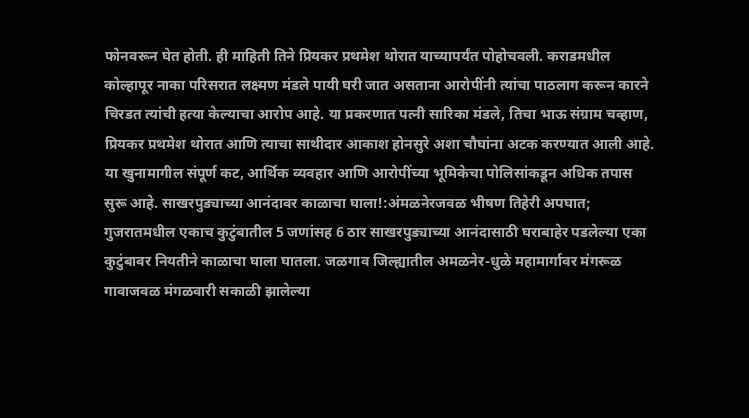फोनवरून घेत होती. ही माहिती तिने प्रियकर प्रथमेश थोरात याच्यापर्यंत पोहोचवली. कराडमधील कोल्हापूर नाका परिसरात लक्ष्मण मंडले पायी घरी जात असताना आरोपींनी त्यांचा पाठलाग करून कारने चिरडत त्यांची हत्या केल्याचा आरोप आहे. या प्रकरणात पत्नी सारिका मंडले, तिचा भाऊ संग्राम चव्हाण, प्रियकर प्रथमेश थोरात आणि त्याचा साथीदार आकाश होनसुरे अशा चौघांना अटक करण्यात आली आहे. या खुनामागील संपूर्ण कट, आर्थिक व्यवहार आणि आरोपींच्या भूमिकेचा पोलिसांकडून अधिक तपास सुरू आहे. साखरपुड्याच्या आनंदावर काळाचा घाला!:अंमळनेरजवळ भीषण तिहेरी अपघात; गुजरातमधील एकाच कुटुंबातील 5 जणांसह 6 ठार साखरपुड्याच्या आनंदासाठी घराबाहेर पडलेल्या एका कुटुंबावर नियतीने काळाचा घाला घातला. जळगाव जिल्ह्यातील अमळनेर-धुळे महामार्गावर मंगरूळ गावाजवळ मंगळवारी सकाळी झालेल्या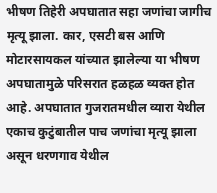भीषण तिहेरी अपघातात सहा जणांचा जागीच मृत्यू झाला. कार, एसटी बस आणि मोटारसायकल यांच्यात झालेल्या या भीषण अपघातामुळे परिसरात हळहळ व्यक्त होत आहे. अपघातात गुजरातमधील व्यारा येथील एकाच कुटुंबातील पाच जणांचा मृत्यू झाला असून धरणगाव येथील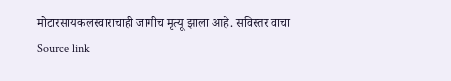मोटारसायकलस्वाराचाही जागीच मृत्यू झाला आहे. सविस्तर वाचा
Source link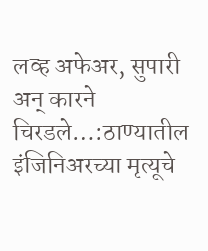लव्ह अफेअर, सुपारी अन् कारने चिरडले…:ठाण्यातील इंजिनिअरच्या मृत्यूचे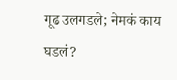गूढ उलगडले; नेमकं काय घडलं?